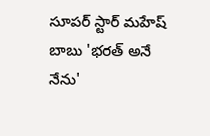సూపర్ స్టార్ మహేష్ బాబు 'భరత్ అనే నేను'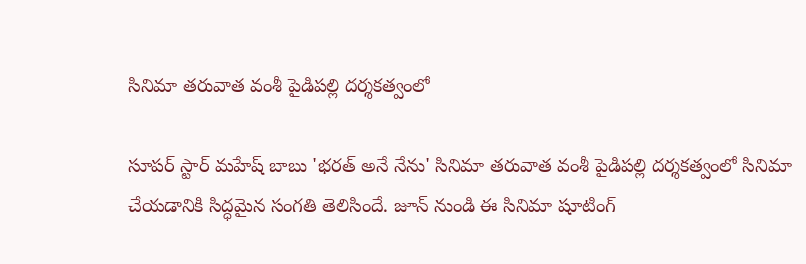సినిమా తరువాత వంశీ పైడిపల్లి దర్శకత్వంలో

సూపర్ స్టార్ మహేష్ బాబు 'భరత్ అనే నేను' సినిమా తరువాత వంశీ పైడిపల్లి దర్శకత్వంలో సినిమా చేయడానికి సిద్ధమైన సంగతి తెలిసిందే. జూన్ నుండి ఈ సినిమా షూటింగ్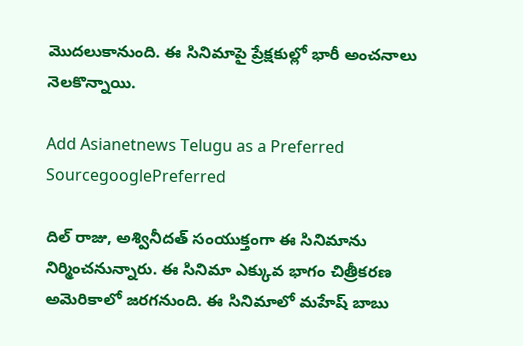మొదలుకానుంది. ఈ సినిమాపై ప్రేక్షకుల్లో భారీ అంచనాలు నెలకొన్నాయి.

Add Asianetnews Telugu as a Preferred SourcegooglePreferred

దిల్ రాజు, అశ్వినీదత్ సంయుక్తంగా ఈ సినిమాను నిర్మించనున్నారు. ఈ సినిమా ఎక్కువ భాగం చిత్రీకరణ అమెరికాలో జరగనుంది. ఈ సినిమాలో మహేష్ బాబు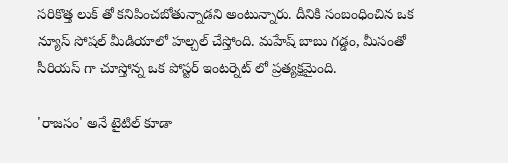సరికొత్త లుక్ తో కనిపించబోతున్నాడని అంటున్నారు. దీనికి సంబంధించిన ఒక న్యూస్ సోషల్ మీడియాలో హల్చల్ చేస్తోంది. మహేష్ బాబు గడ్డం, మీసంతో సీరియస్ గా చూస్తోన్న ఒక పోస్టర్ ఇంటర్నెట్ లో ప్రత్యక్షమైంది.

'రాజసం' అనే టైటిల్ కూడా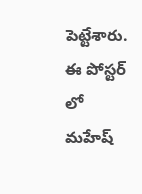పెట్టేశారు. ఈ పోస్టర్ లో మహేష్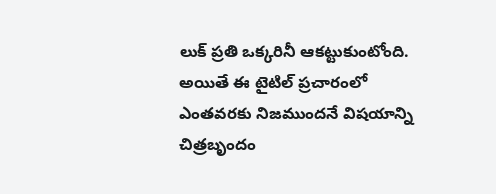లుక్ ప్రతి ఒక్కరినీ ఆకట్టుకుంటోంది. అయితే ఈ టైటిల్ ప్రచారంలో ఎంతవరకు నిజముందనే విషయాన్ని చిత్రబృందం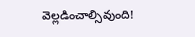వెల్లడించాల్సివుంది!